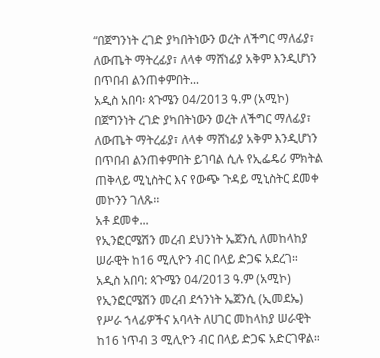“በጀግንነት ረገድ ያካበትነውን ወረት ለችግር ማለፊያ፣ ለውጤት ማትረፊያ፣ ለላቀ ማሸነፊያ አቅም እንዲሆነን በጥበብ ልንጠቀምበት...
አዲስ አበባ፡ ጳጉሜን 04/2013 ዓ.ም (አሚኮ) በጀግንነት ረገድ ያካበትነውን ወረት ለችግር ማለፊያ፣ ለውጤት ማትረፊያ፣ ለላቀ ማሸነፊያ አቅም እንዲሆነን በጥበብ ልንጠቀምበት ይገባል ሲሉ የኢፌዴሪ ምክትል ጠቅላይ ሚኒስትር እና የውጭ ጉዳይ ሚኒስትር ደመቀ መኮንን ገለጹ፡፡
አቶ ደመቀ...
የኢንፎርሜሽን መረብ ደህንነት ኤጀንሲ ለመከላከያ ሠራዊት ከ16 ሚሊዮን ብር በላይ ድጋፍ አደረገ።
አዲስ አበባ: ጳጉሜን 04/2013 ዓ.ም (አሚኮ) የኢንፎርሜሽን መረብ ደኅንነት ኤጀንሲ (ኢመደኤ) የሥራ ኀላፊዎችና አባላት ለሀገር መከላከያ ሠራዊት ከ16 ነጥብ 3 ሚሊዮን ብር በላይ ድጋፍ አድርገዋል።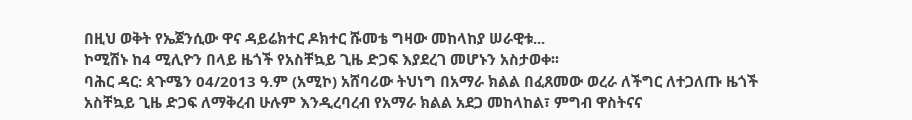በዚህ ወቅት የኤጀንሲው ዋና ዳይሬክተር ዶክተር ሹመቴ ግዛው መከላከያ ሠራዊቱ...
ኮሚሽኑ ከ4 ሚሊዮን በላይ ዜጎች የአስቸኳይ ጊዜ ድጋፍ እያደረገ መሆኑን አስታወቀ፡፡
ባሕር ዳር: ጳጉሜን 04/2013 ዓ.ም (አሚኮ) አሸባሪው ትህነግ በአማራ ክልል በፈጸመው ወረራ ለችግር ለተጋለጡ ዜጎች አስቸኳይ ጊዜ ድጋፍ ለማቅረብ ሁሉም እንዲረባረብ የአማራ ክልል አደጋ መከላከል፣ ምግብ ዋስትናና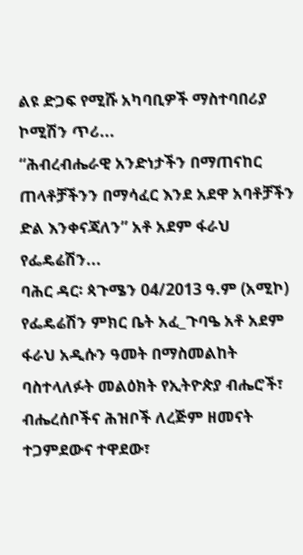ልዩ ድጋፍ የሚሹ አካባቢዎች ማስተባበሪያ ኮሚሽን ጥሪ...
“ሕብረብሔራዊ አንድነታችን በማጠናከር ጠላቶቻችንን በማሳፈር እንደ አደዋ አባቶቻችን ድል እንቀናጃለን” አቶ አደም ፋራህ የፌዴሬሽን...
ባሕር ዳር፡ ጳጉሜን 04/2013 ዓ.ም (አሚኮ) የፌዴሬሽን ምክር ቤት አፈ_ጉባዔ አቶ አደም ፋራህ አዲሱን ዓመት በማስመልከት ባስተላለፉት መልዕክት የኢትዮጵያ ብሔሮች፣ ብሔረሰቦችና ሕዝቦች ለረጅም ዘመናት ተጋምደውና ተዋደው፣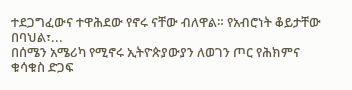ተደጋግፈውና ተዋሕደው የኖሩ ናቸው ብለዋል። የአብሮነት ቆይታቸው በባህል፣...
በሰሜን አሜሪካ የሚኖሩ ኢትዮጵያውያን ለወገን ጦር የሕክምና ቁሳቁስ ድጋፍ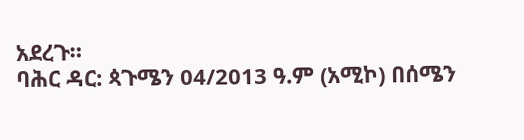አደረጉ።
ባሕር ዳር: ጳጉሜን 04/2013 ዓ.ም (አሚኮ) በሰሜን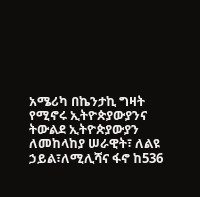አሜሪካ በኬንታኪ ግዛት የሚኖሩ ኢትዮጵያውያንና ትውልደ ኢትዮጵያውያን ለመከላከያ ሠራዊት፣ ለልዩ ኃይል፣ለሚሊሻና ፋኖ ከ536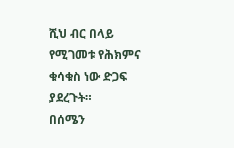ሺህ ብር በላይ የሚገመቱ የሕክምና ቁሳቁስ ነው ድጋፍ ያደረጉት።
በሰሜን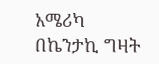አሜሪካ በኬንታኪ ግዛት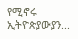የሚኖሩ ኢትዮጵያውያን...